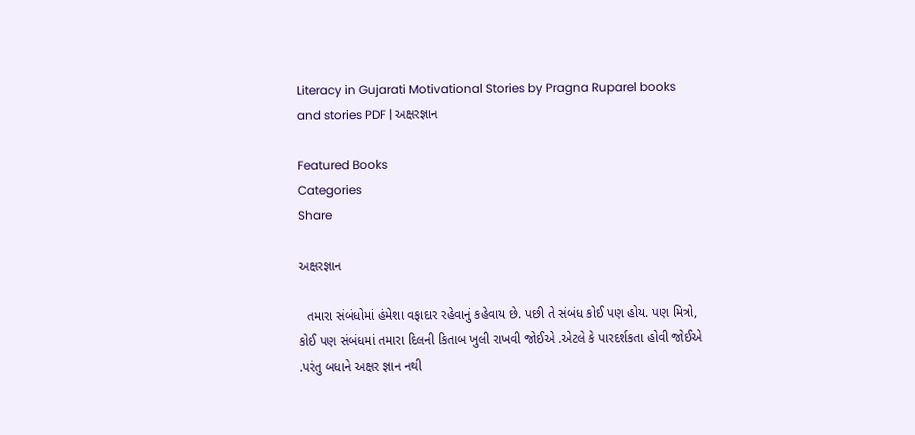Literacy in Gujarati Motivational Stories by Pragna Ruparel books and stories PDF | અક્ષરજ્ઞાન

Featured Books
Categories
Share

અક્ષરજ્ઞાન

  તમારા સંબંધોમાં હંમેશા વફાદાર રહેવાનું કહેવાય છે. પછી તે સંબંધ કોઈ પણ હોય. પણ મિત્રો, કોઈ પણ સંબંધમાં તમારા દિલની કિતાબ ખુલી રાખવી જોઈએ .એટલે કે પારદર્શકતા હોવી જોઈએ .પરંતુ બધાને અક્ષર જ્ઞાન નથી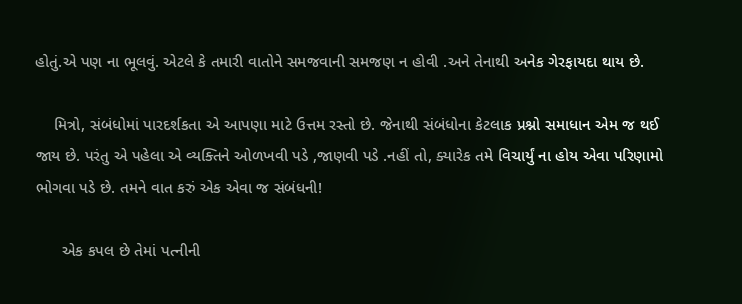હોતું.એ પણ ના ભૂલવું. એટલે કે તમારી વાતોને સમજવાની સમજણ ન હોવી .અને તેનાથી અનેક ગેરફાયદા થાય છે.

    મિત્રો, સંબંધોમાં પારદર્શકતા એ આપણા માટે ઉત્તમ રસ્તો છે. જેનાથી સંબંધોના કેટલાક પ્રશ્નો સમાધાન એમ જ થઈ જાય છે. પરંતુ એ પહેલા એ વ્યક્તિને ઓળખવી પડે ,જાણવી પડે .નહીં તો, ક્યારેક તમે વિચાર્યું ના હોય એવા પરિણામો ભોગવા પડે છે. તમને વાત કરું એક એવા જ સંબંધની!

      એક કપલ છે તેમાં પત્નીની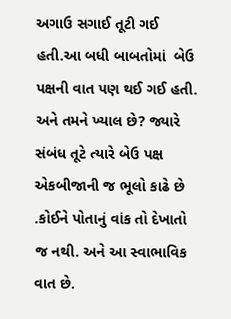અગાઉ સગાઈ તૂટી ગઈ હતી.આ બધી બાબતોમાં  બેઉ પક્ષની વાત પણ થઈ ગઈ હતી. અને તમને ખ્યાલ છે? જ્યારે સંબંધ તૂટે ત્યારે બેઉ પક્ષ એકબીજાની જ ભૂલો કાઢે છે .કોઈને પોતાનું વાંક તો દેખાતો જ નથી. અને આ સ્વાભાવિક વાત છે.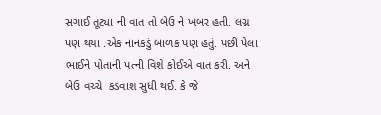સગાઈ તૂટ્યા ની વાત તો બેઉ ને ખબર હતી. લગ્ન પણ થયા .એક નાનકડું બાળક પણ હતું. પછી પેલા ભાઈને પોતાની પત્ની વિશે કોઈએ વાત કરી. અને બેઉ વચ્ચે  કડવાશ સુધી થઈ. કે જે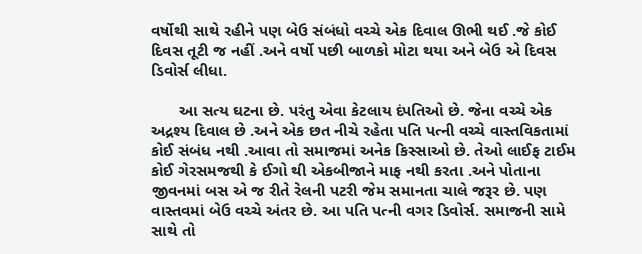વર્ષોથી સાથે રહીને પણ બેઉ સંબંધો વચ્ચે એક દિવાલ ઊભી થઈ .જે કોઈ દિવસ તૂટી જ નહીં .અને વર્ષો પછી બાળકો મોટા થયા અને બેઉ એ દિવસ ડિવોર્સ લીધા.

      આ સત્ય ઘટના છે. પરંતુ એવા કેટલાય દંપતિઓ છે. જેના વચ્ચે એક અદ્રશ્ય દિવાલ છે .અને એક છત નીચે રહેતા પતિ પત્ની વચ્ચે વાસ્તવિકતામાં કોઈ સંબંધ નથી .આવા તો સમાજમાં અનેક કિસ્સાઓ છે. તેઓ લાઈફ ટાઈમ કોઈ ગેરસમજથી કે ઈગો થી એકબીજાને માફ નથી કરતા .અને પોતાના જીવનમાં બસ એ જ રીતે રેલની પટરી જેમ સમાનતા ચાલે જરૂર છે. પણ વાસ્તવમાં બેઉ વચ્ચે અંતર છે. આ પતિ પત્ની વગર ડિવોર્સ. સમાજની સામે સાથે તો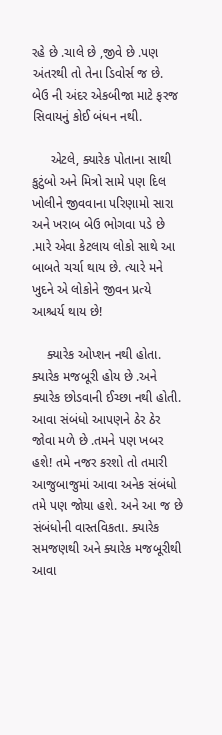રહે છે .ચાલે છે ,જીવે છે .પણ અંતરથી તો તેના ડિવોર્સ જ છે. બેઉ ની અંદર એકબીજા માટે ફરજ સિવાયનું કોઈ બંધન નથી.

     એટલે, ક્યારેક પોતાના સાથી કુટુંબો અને મિત્રો સામે પણ દિલ ખોલીને જીવવાના પરિણામો સારા અને ખરાબ બેઉ ભોગવા પડે છે .મારે એવા કેટલાય લોકો સાથે આ બાબતે ચર્ચા થાય છે. ત્યારે મને ખુદને એ લોકોને જીવન પ્રત્યે આશ્ચર્ય થાય છે!

    ક્યારેક ઓપ્શન નથી હોતા. ક્યારેક મજબૂરી હોય છે .અને ક્યારેક છોડવાની ઈચ્છા નથી હોતી. આવા સંબંધો આપણને ઠેર ઠેર જોવા મળે છે .તમને પણ ખબર હશે! તમે નજર કરશો તો તમારી આજુબાજુમાં આવા અનેક સંબંધો તમે પણ જોયા હશે. અને આ જ છે સંબંધોની વાસ્તવિકતા. ક્યારેક સમજણથી અને ક્યારેક મજબૂરીથી આવા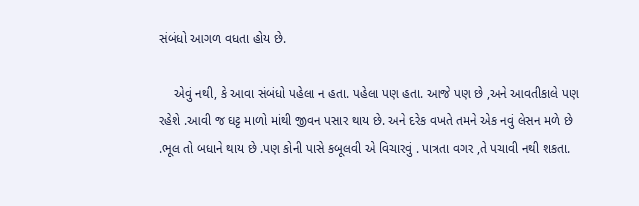સંબંધો આગળ વધતા હોય છે.

    એવું નથી, કે આવા સંબંધો પહેલા ન હતા. પહેલા પણ હતા. આજે પણ છે ,અને આવતીકાલે પણ રહેશે .આવી જ ઘટ્ટ માળો માંથી જીવન પસાર થાય છે. અને દરેક વખતે તમને એક નવું લેસન મળે છે .ભૂલ તો બધાને થાય છે .પણ કોની પાસે કબૂલવી એ વિચારવું . પાત્રતા વગર ,તે પચાવી નથી શકતા.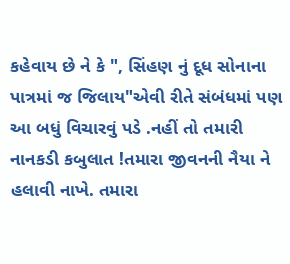કહેવાય છે ને કે ", સિંહણ નું દૂધ સોનાના પાત્રમાં જ જિલાય"એવી રીતે સંબંધમાં પણ આ બધું વિચારવું પડે .નહીં તો તમારી નાનકડી કબુલાત !તમારા જીવનની નૈયા ને હલાવી નાખે. તમારા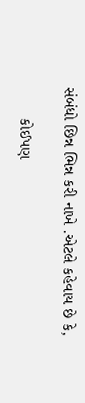સંબંધો છિન્ન ભિન્ન કરી નાખે .એટલે કહેવાય છે કે,

       કોઈપણ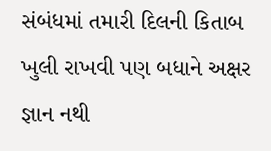સંબંધમાં તમારી દિલની કિતાબ ખુલી રાખવી પણ બધાને અક્ષર જ્ઞાન નથી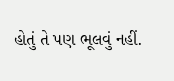હોતું તે પણ ભૂલવું નહીં.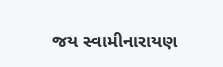જય સ્વામીનારાયણ